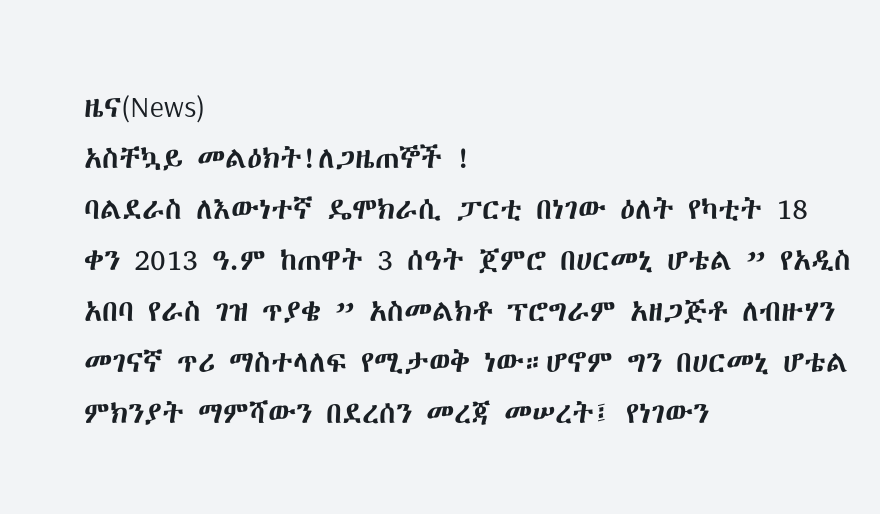ዜና(News)
አስቸኳይ መልዕክት!ለጋዜጠኞች !
ባልደራስ ለእውነተኛ ዴሞክራሲ ፓርቲ በነገው ዕለት የካቲት 18 ቀን 2013 ዓ.ም ከጠዋት 3 ሰዓት ጀምሮ በሀርመኒ ሆቴል ” የአዲስ አበባ የራስ ገዝ ጥያቄ ” አስመልክቶ ፕሮግራም አዘጋጅቶ ለብዙሃን መገናኛ ጥሪ ማስተላለፍ የሚታወቅ ነው።ሆኖም ግን በሀርመኒ ሆቴል ምክንያት ማምሻውን በደረሰን መረጃ መሠረት፤ የነገውን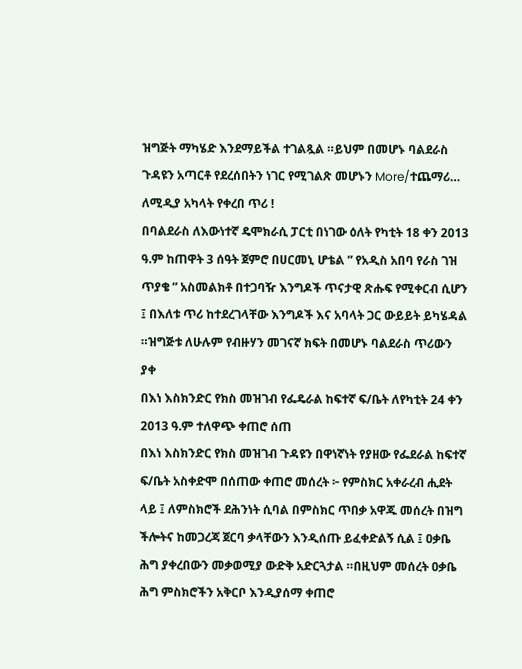ዝግጅት ማካሄድ እንደማይችል ተገልጿል ።ይህም በመሆኑ ባልደራስ ጉዳዩን አጣርቶ የደረሰበትን ነገር የሚገልጽ መሆኑን More/ተጨማሪ…
ለሚዲያ አካላት የቀረበ ጥሪ !
በባልደራስ ለእውነተኛ ዴሞክራሲ ፓርቲ በነገው ዕለት የካቲት 18 ቀን 2013 ዓ.ም ከጠዋት 3 ሰዓት ጀምሮ በሀርመኒ ሆቴል ” የአዲስ አበባ የራስ ገዝ ጥያቄ ” አስመልክቶ በተጋባዥ እንግዶች ጥናታዊ ጽሑፍ የሚቀርብ ሲሆን ፤ በእለቱ ጥሪ ከተደረገላቸው እንግዶች እና አባላት ጋር ውይይት ይካሄዳል ።ዝግጅቱ ለሁሉም የብዙሃን መገናኛ ክፍት በመሆኑ ባልደራስ ጥሪውን ያቀ
በእነ እስክንድር የክስ መዝገብ የፌዴራል ከፍተኛ ፍ/ቤት ለየካቲት 24 ቀን 2013 ዓ.ም ተለዋጭ ቀጠሮ ሰጠ
በእነ እስክንድር የክስ መዝገብ ጉዳዩን በዋነኛነት የያዘው የፌደራል ከፍተኛ ፍ/ቤት አስቀድሞ በሰጠው ቀጠሮ መሰረት ፦ የምስክር አቀራረብ ሒደት ላይ ፤ ለምስክሮች ደሕንነት ሲባል በምስክር ጥበቃ አዋጁ መሰረት በዝግ ችሎትና ከመጋረጃ ጀርባ ቃላቸውን እንዲሰጡ ይፈቀድልኝ ሲል ፤ ዐቃቤ ሕግ ያቀረበውን መቃወሚያ ውድቅ አድርጓታል ።በዚህም መሰረት ዐቃቤ ሕግ ምስክሮችን አቅርቦ እንዲያሰማ ቀጠሮ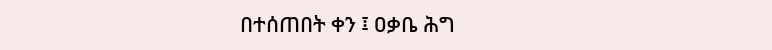በተሰጠበት ቀን ፤ ዐቃቤ ሕግ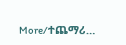More/ተጨማሪ…